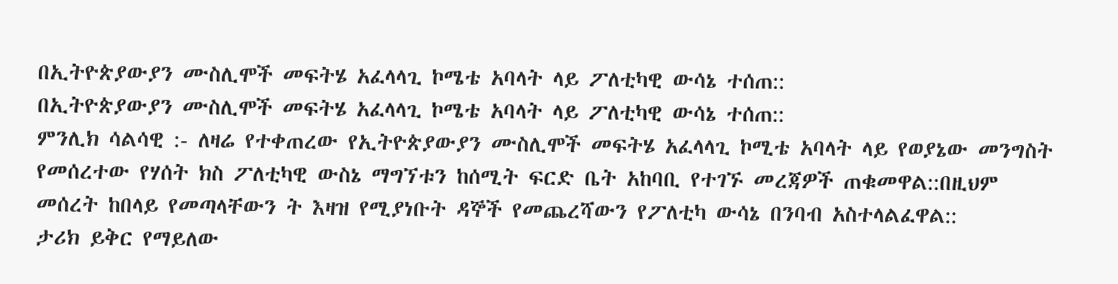በኢትዮጵያውያን ሙስሊሞች መፍትሄ አፈላላጊ ኮሜቴ አባላት ላይ ፖለቲካዊ ውሳኔ ተሰጠ::
በኢትዮጵያውያን ሙስሊሞች መፍትሄ አፈላላጊ ኮሜቴ አባላት ላይ ፖለቲካዊ ውሳኔ ተሰጠ::
ምንሊክ ሳልሳዊ :- ለዛሬ የተቀጠረው የኢትዮጵያውያን ሙስሊሞች መፍትሄ አፈላላጊ ኮሚቴ አባላት ላይ የወያኔው መንግስት የመሰረተው የሃሰት ክስ ፖለቲካዊ ውስኔ ማግኘቱን ከሰሚት ፍርድ ቤት አከባቢ የተገኙ መረጃዎች ጠቁመዋል::በዚህም መሰረት ከበላይ የመጣላቸውን ት እዛዝ የሚያነቡት ዳኞች የመጨረሻውን የፖለቲካ ውሳኔ በንባብ አስተላልፈዋል::
ታሪክ ይቅር የማይለው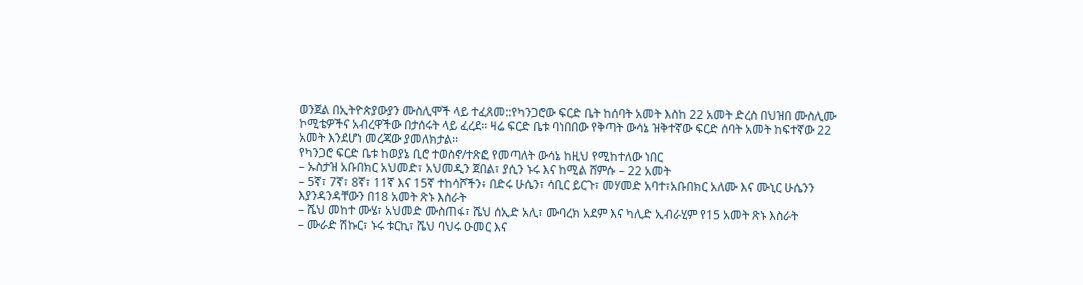ወንጀል በኢትዮጵያውያን ሙስሊሞች ላይ ተፈጸመ::የካንጋሮው ፍርድ ቤት ከሰባት አመት እስከ 22 አመት ድረስ በህዝበ ሙስሊሙ ኮሚቴዎችና አብረዋችው በታሰሩት ላይ ፈረደ፡፡ ዛሬ ፍርድ ቤቱ ባነበበው የቅጣት ውሳኔ ዝቅተኛው ፍርድ ሰባት አመት ከፍተኛው 22 አመት እንደሆነ መረጃው ያመለክታል፡፡
የካንጋሮ ፍርድ ቤቱ ከወያኔ ቢሮ ተወስኖ/ተጽፎ የመጣለት ውሳኔ ከዚህ የሚከተለው ነበር
– ኡስታዝ አቡበክር አህመድ፣ አህመዲን ጀበል፣ ያሲን ኑሩ እና ከሚል ሸምሱ – 22 አመት
– 5ኛ፣ 7ኛ፣ 8ኛ፣ 11ኛ እና 15ኛ ተከሳሾችን፥ በድሩ ሁሴን፣ ሳቢር ይርጉ፣ መሃመድ አባተ፣አቡበክር አለሙ እና ሙኒር ሁሴንን እያንዳንዳቸውን በ18 አመት ጽኑ እስራት
– ሼህ መከተ ሙሄ፣ አህመድ ሙስጠፋ፣ ሼህ ሰኢድ አሊ፣ ሙባረክ አደም እና ካሊድ ኢብራሂም የ15 አመት ጽኑ እስራት
– ሙራድ ሽኩር፣ ኑሩ ቱርኪ፣ ሼህ ባህሩ ዑመር እና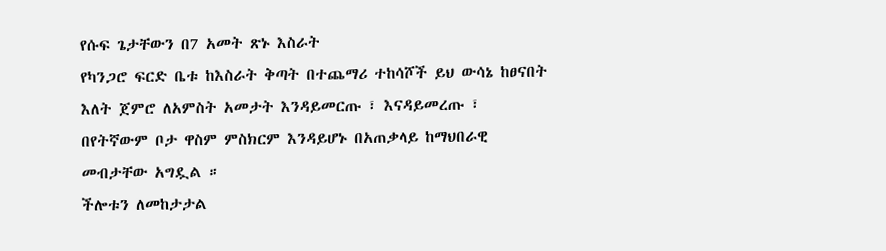የሱፍ ጌታቸውን በ7 አመት ጽኑ እስራት
የካንጋሮ ፍርድ ቤቱ ከእስራት ቅጣት በተጨማሪ ተከሳሾች ይህ ውሳኔ ከፀናበት እለት ጀምሮ ለአምስት አመታት እንዳይመርጡ ፣ እናዳይመረጡ ፣ በየትኛውም ቦታ ዋስም ምስክርም እንዳይሆኑ በአጠቃላይ ከማህበራዊ መብታቸው አግዷል ።
ችሎቱን ለመከታታል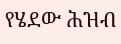የሄደው ሕዝብ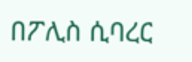በፖሊስ ሲባረር